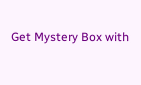Get Mystery Box with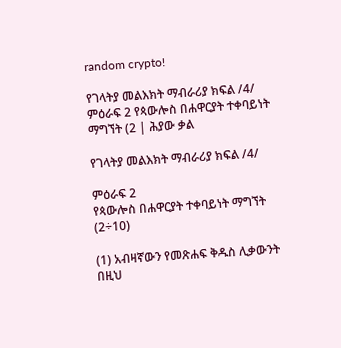random crypto!

የገላትያ መልእክት ማብራሪያ ክፍል /4/ ምዕራፍ 2 የጳውሎስ በሐዋርያት ተቀባይነት ማግኘት (2 | ሕያው ቃል

የገላትያ መልእክት ማብራሪያ ክፍል /4/

ምዕራፍ 2
የጳውሎስ በሐዋርያት ተቀባይነት ማግኘት (2÷10)

(1) አብዛኛውን የመጽሐፍ ቅዱስ ሊቃውንት በዚህ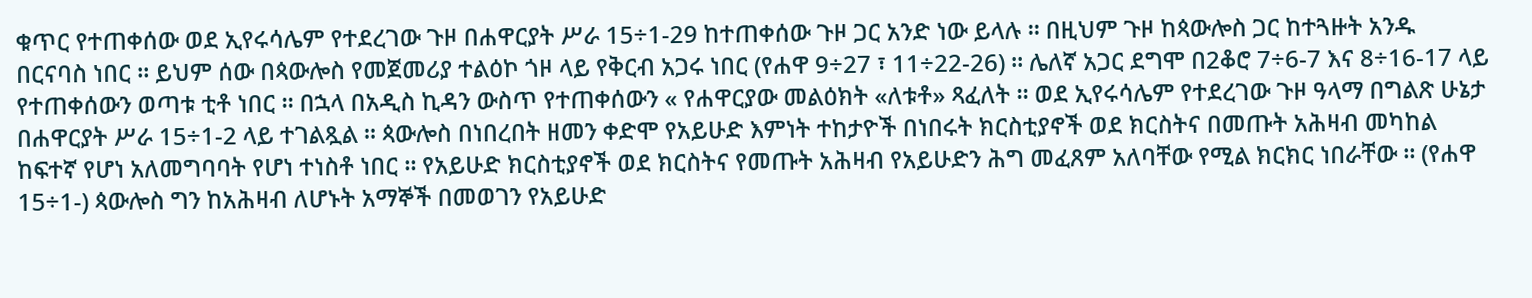ቁጥር የተጠቀሰው ወደ ኢየሩሳሌም የተደረገው ጉዞ በሐዋርያት ሥራ 15÷1-29 ከተጠቀሰው ጉዞ ጋር አንድ ነው ይላሉ ። በዚህም ጉዞ ከጳውሎስ ጋር ከተጓዙት አንዱ በርናባስ ነበር ። ይህም ሰው በጳውሎስ የመጀመሪያ ተልዕኮ ጎዞ ላይ የቅርብ አጋሩ ነበር (የሐዋ 9÷27 ፣ 11÷22-26) ። ሌለኛ አጋር ደግሞ በ2ቆሮ 7÷6-7 እና 8÷16-17 ላይ የተጠቀሰውን ወጣቱ ቲቶ ነበር ። በኋላ በአዲስ ኪዳን ውስጥ የተጠቀሰውን « የሐዋርያው መልዕክት «ለቱቶ» ጻፈለት ። ወደ ኢየሩሳሌም የተደረገው ጉዞ ዓላማ በግልጽ ሁኔታ በሐዋርያት ሥራ 15÷1-2 ላይ ተገልጿል ። ጳውሎስ በነበረበት ዘመን ቀድሞ የአይሁድ እምነት ተከታዮች በነበሩት ክርስቲያኖች ወደ ክርስትና በመጡት አሕዛብ መካከል ከፍተኛ የሆነ አለመግባባት የሆነ ተነስቶ ነበር ። የአይሁድ ክርስቲያኖች ወደ ክርስትና የመጡት አሕዛብ የአይሁድን ሕግ መፈጸም አለባቸው የሚል ክርክር ነበራቸው ። (የሐዋ 15÷1-) ጳውሎስ ግን ከአሕዛብ ለሆኑት አማኞች በመወገን የአይሁድ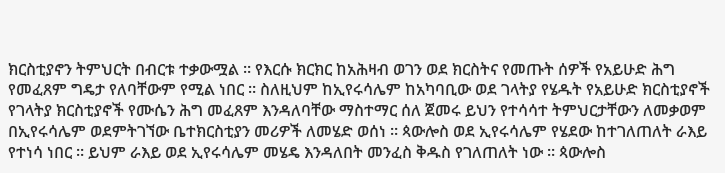ክርስቲያኖን ትምህርት በብርቱ ተቃውሟል ። የእርሱ ክርክር ከአሕዛብ ወገን ወደ ክርስትና የመጡት ሰዎች የአይሁድ ሕግ የመፈጸም ግዴታ የለባቸውም የሚል ነበር ። ስለዚህም ከኢየሩሳሌም ከአካባቢው ወደ ገላትያ የሄዱት የአይሁድ ክርስቲያኖች የገላትያ ክርስቲያኖች የሙሴን ሕግ መፈጸም እንዳለባቸው ማስተማር ሰለ ጀመሩ ይህን የተሳሳተ ትምህርታቸውን ለመቃወም በኢየሩሳሌም ወደምትገኘው ቤተክርስቲያን መሪዎች ለመሄድ ወሰነ ። ጳውሎስ ወደ ኢየሩሳሌም የሄደው ከተገለጠለት ራእይ የተነሳ ነበር ። ይህም ራእይ ወደ ኢየሩሳሌም መሄዴ እንዳለበት መንፈስ ቅዱስ የገለጠለት ነው ። ጳውሎስ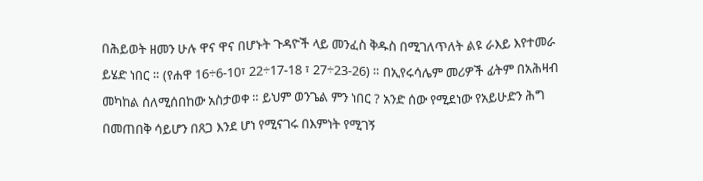በሕይወት ዘመን ሁሉ ዋና ዋና በሆኑት ጉዳዮች ላይ መንፈስ ቅዱስ በሚገለጥለት ልዩ ራእይ እየተመራ ይሄድ ነበር ። (የሐዋ 16÷6-10፣ 22÷17-18 ፣ 27÷23-26) ። በኢየሩሳሌም መሪዎች ፊትም በአሕዛብ መካከል ሰለሚሰበከው አስታወቀ ። ይህም ወንጌል ምን ነበር ? አንድ ሰው የሚደነው የአይሁድን ሕግ በመጠበቅ ሳይሆን በጸጋ እንደ ሆነ የሚናገሩ በእምነት የሚገኝ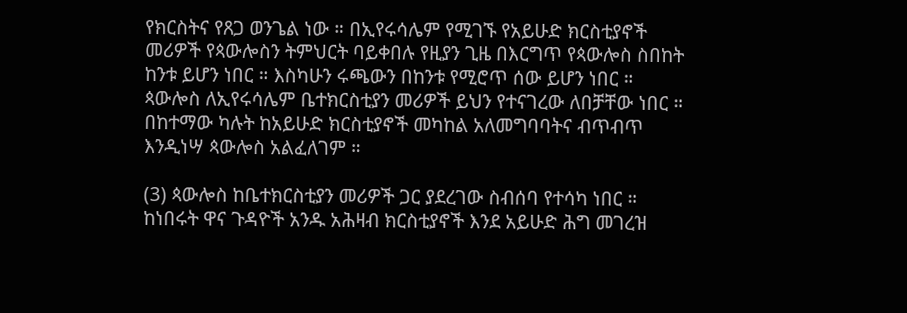የክርስትና የጸጋ ወንጌል ነው ። በኢየሩሳሌም የሚገኙ የአይሁድ ክርስቲያኖች መሪዎች የጳውሎስን ትምህርት ባይቀበሉ የዚያን ጊዜ በእርግጥ የጳውሎስ ስበከት ከንቱ ይሆን ነበር ። እስካሁን ሩጫውን በከንቱ የሚሮጥ ሰው ይሆን ነበር ። ጳውሎስ ለኢየሩሳሌም ቤተክርስቲያን መሪዎች ይህን የተናገረው ለበቻቸው ነበር ። በከተማው ካሉት ከአይሁድ ክርስቲያኖች መካከል አለመግባባትና ብጥብጥ እንዲነሣ ጳውሎስ አልፈለገም ።

(3) ጳውሎስ ከቤተክርስቲያን መሪዎች ጋር ያደረገው ስብሰባ የተሳካ ነበር ። ከነበሩት ዋና ጉዳዮች አንዱ አሕዛብ ክርስቲያኖች እንደ አይሁድ ሕግ መገረዝ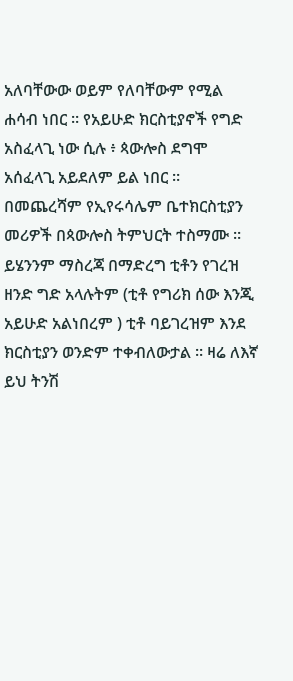አለባቸውው ወይም የለባቸውም የሚል ሐሳብ ነበር ። የአይሁድ ክርስቲያኖች የግድ አስፈላጊ ነው ሲሉ ፥ ጳውሎስ ደግሞ አሰፈላጊ አይደለም ይል ነበር ። በመጨረሻም የኢየሩሳሌም ቤተክርስቲያን መሪዎች በጳውሎስ ትምህርት ተስማሙ ። ይሄንንም ማስረጃ በማድረግ ቲቶን የገረዝ ዘንድ ግድ አላሉትም (ቲቶ የግሪክ ሰው እንጂ አይሁድ አልነበረም ) ቲቶ ባይገረዝም እንደ ክርስቲያን ወንድም ተቀብለውታል ። ዛሬ ለእኛ ይህ ትንሽ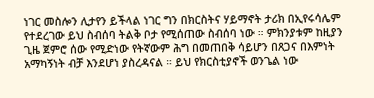ነገር መስሎን ሊታየን ይችላል ነገር ግን በክርስትና ሃይማኖት ታሪክ በኢየሩሳሌም የተደረገው ይህ ስብሰባ ትልቅ ቦታ የሚሰጠው ስብሰባ ነው ። ምክንያቱም ከዚያን ጊዜ ጀምሮ ሰው የሚድነው የትኛውም ሕግ በመጠበቅ ሳይሆን በጸጋና በእምነት አማካኝነት ብቻ እንደሆነ ያስረዳናል ። ይህ የክርስቲያኖች ወንጌል ነው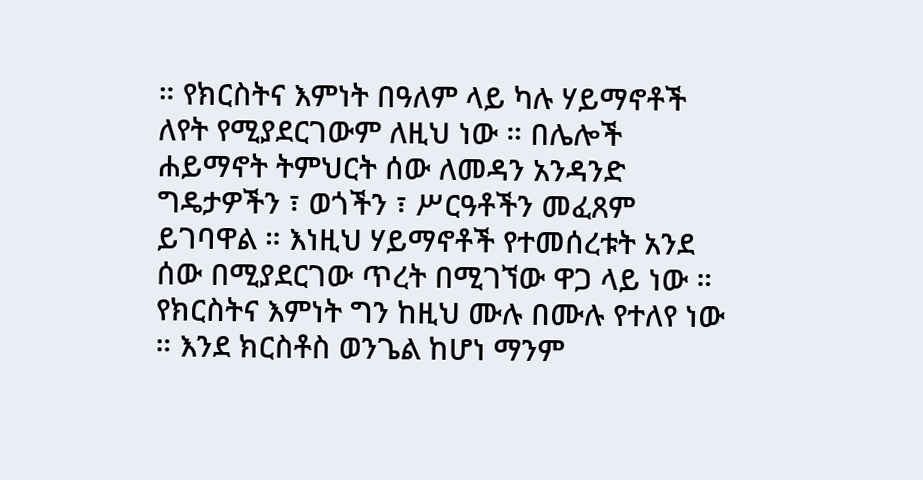። የክርስትና እምነት በዓለም ላይ ካሉ ሃይማኖቶች ለየት የሚያደርገውም ለዚህ ነው ። በሌሎች ሐይማኖት ትምህርት ሰው ለመዳን አንዳንድ ግዴታዎችን ፣ ወጎችን ፣ ሥርዓቶችን መፈጸም ይገባዋል ። እነዚህ ሃይማኖቶች የተመሰረቱት አንደ ሰው በሚያደርገው ጥረት በሚገኘው ዋጋ ላይ ነው ። የክርስትና እምነት ግን ከዚህ ሙሉ በሙሉ የተለየ ነው ። እንደ ክርስቶስ ወንጌል ከሆነ ማንም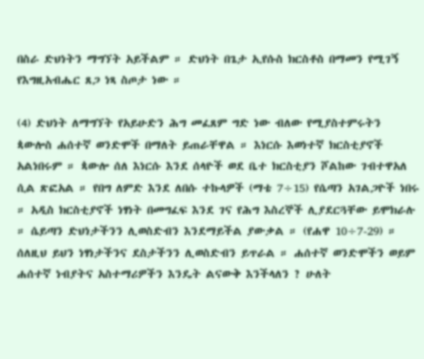በስራ ድህነትን ማግኘት አይችልም ። ድህነት በጌታ ኢየሱስ ክርስቶስ በማመን የሚገኝ የእግዚአብሔር ጸጋ ነጻ ስጦታ ነው ።

(4) ድህነት ለማግኘት የአይሁድን ሕግ መፈጸም ግድ ነው ብለው የሚያስተምሩትን ጳውሎስ ሐሰተኛ ወንድሞች በማለት ይጠራቸዋል ። እነርሱ እወነተኛ ክርስቲያኖች አልነበሩም ። ጳውሎ ሰለ እነርሱ እንደ ሰላዮች ወደ ቤተ ክርስቲያን ሾልከው ገብተዋአለ ሲል ጽፎአል ። የበግ ለምድ እንደ ለበሱ ተኩላዎች (ማቴ 7÷15) የሴጣን አገልጋዮች ነበሩ ። አዲስ ክርስቲያኖች ነፃነት በመግፈፍ እንደ ገና የሕግ እስረኞች ሊያደርጓቸው ይሞክራሉ ። ሴይጣን ድህነታችንን ሊወስድብን እንደማይችል ያውቃል ። (የሐዋ 10÷7-29) ። ሰለዚህ ይህን ነፃነታችንና ደስታችንን ሊወስድብን ይጥራል ። ሐሰተኛ ወንድሞችን ወይም ሐሰተኛ ነብያትና አስተማሪዎችን እንዴት ልናውቅ እንችላለን ? ሁለት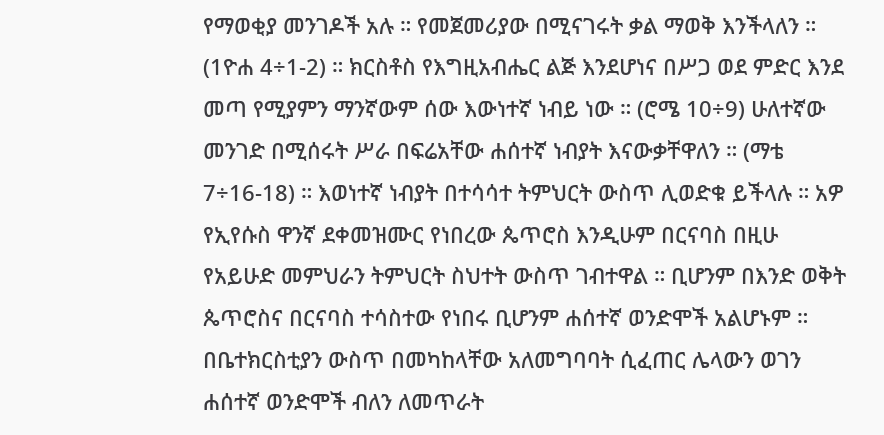የማወቂያ መንገዶች አሉ ። የመጀመሪያው በሚናገሩት ቃል ማወቅ እንችላለን ። (1ዮሐ 4÷1-2) ። ክርስቶስ የእግዚአብሔር ልጅ እንደሆነና በሥጋ ወደ ምድር እንደ መጣ የሚያምን ማንኛውም ሰው እውነተኛ ነብይ ነው ። (ሮሜ 10÷9) ሁለተኛው መንገድ በሚሰሩት ሥራ በፍሬአቸው ሐሰተኛ ነብያት እናውቃቸዋለን ። (ማቴ 7÷16-18) ። እወነተኛ ነብያት በተሳሳተ ትምህርት ውስጥ ሊወድቁ ይችላሉ ። አዎ የኢየሱስ ዋንኛ ደቀመዝሙር የነበረው ጴጥሮስ እንዲሁም በርናባስ በዚሁ የአይሁድ መምህራን ትምህርት ስህተት ውስጥ ገብተዋል ። ቢሆንም በእንድ ወቅት ጴጥሮስና በርናባስ ተሳስተው የነበሩ ቢሆንም ሐሰተኛ ወንድሞች አልሆኑም ። በቤተክርስቲያን ውስጥ በመካከላቸው አለመግባባት ሲፈጠር ሌላውን ወገን ሐሰተኛ ወንድሞች ብለን ለመጥራት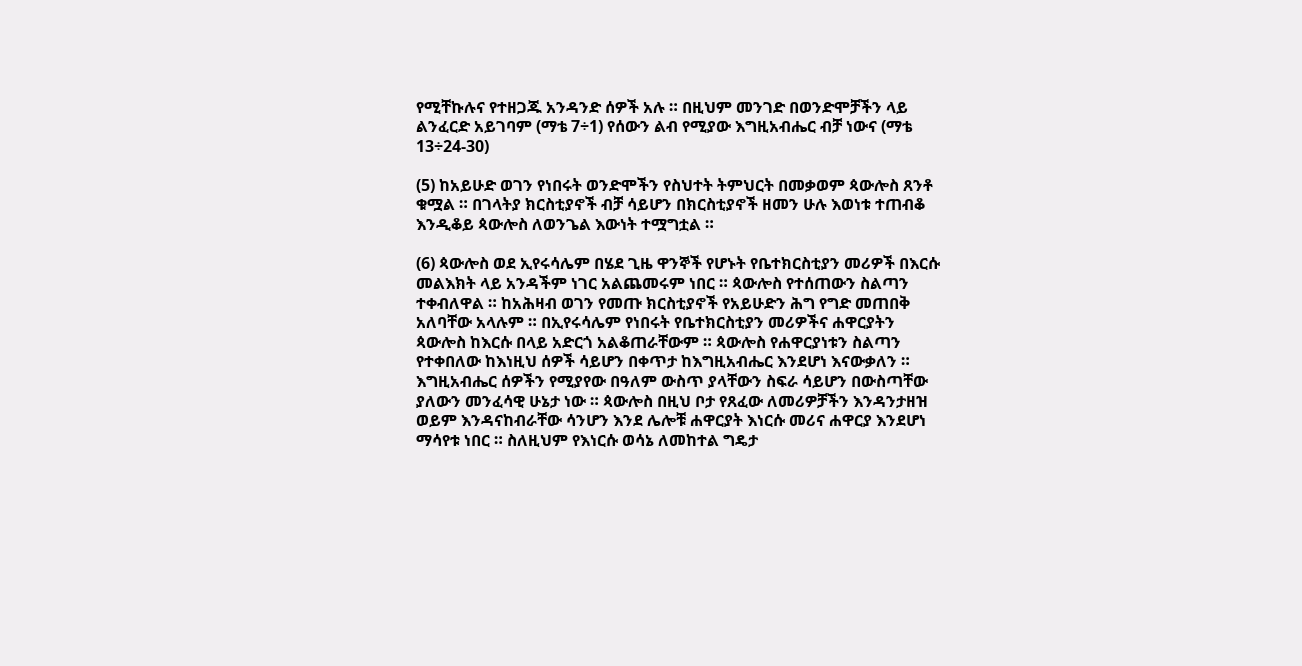የሚቸኩሉና የተዘጋጁ አንዳንድ ሰዎች አሉ ። በዚህም መንገድ በወንድሞቻችን ላይ ልንፈርድ አይገባም (ማቴ 7÷1) የሰውን ልብ የሚያው እግዚአብሔር ብቻ ነውና (ማቴ 13÷24-30)

(5) ከአይሁድ ወገን የነበሩት ወንድሞችን የስህተት ትምህርት በመቃወም ጳውሎስ ጸንቶ ቁሟል ። በገላትያ ክርስቲያኖች ብቻ ሳይሆን በክርስቲያኖች ዘመን ሁሉ እወነቱ ተጠብቆ እንዲቆይ ጳውሎስ ለወንጌል እውነት ተሟግቷል ።

(6) ጳውሎስ ወደ ኢየሩሳሌም በሄደ ጊዜ ዋንኞች የሆኑት የቤተክርስቲያን መሪዎች በእርሱ መልእክት ላይ አንዳችም ነገር አልጨመሩም ነበር ። ጳውሎስ የተሰጠውን ስልጣን ተቀብለዋል ። ከአሕዛብ ወገን የመጡ ክርስቲያኖች የአይሁድን ሕግ የግድ መጠበቅ አለባቸው አላሉም ። በኢየሩሳሌም የነበሩት የቤተክርስቲያን መሪዎችና ሐዋርያትን ጳውሎስ ከእርሱ በላይ አድርጎ አልቆጠራቸውም ። ጳውሎስ የሐዋርያነቱን ስልጣን የተቀበለው ከእነዚህ ሰዎች ሳይሆን በቀጥታ ከእግዚአብሔር እንደሆነ እናውቃለን ። እግዚአብሔር ሰዎችን የሚያየው በዓለም ውስጥ ያላቸውን ስፍራ ሳይሆን በውስጣቸው ያለውን መንፈሳዊ ሁኔታ ነው ። ጳውሎስ በዚህ ቦታ የጸፈው ለመሪዎቻችን እንዳንታዘዝ ወይም እንዳናከብራቸው ሳንሆን እንደ ሌሎቹ ሐዋርያት እነርሱ መሪና ሐዋርያ እንደሆነ ማሳየቱ ነበር ። ስለዚህም የእነርሱ ወሳኔ ለመከተል ግዴታ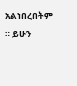አልነበረበትም ። ይሁን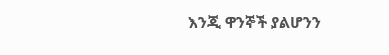እንጂ ዋንኞች ያልሆንን